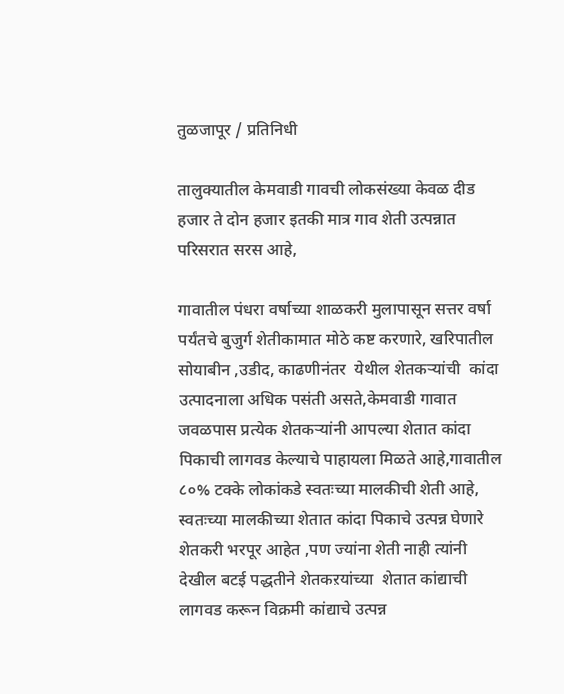तुळजापूर / प्रतिनिधी

तालुक्यातील केमवाडी गावची लोकसंख्या केवळ दीड हजार ते दोन हजार इतकी मात्र गाव शेती उत्पन्नात परिसरात सरस आहे,

गावातील पंधरा वर्षाच्या शाळकरी मुलापासून सत्तर वर्षा पर्यंतचे बुजुर्ग शेतीकामात मोठे कष्ट करणारे, खरिपातील सोयाबीन ,उडीद, काढणीनंतर  येथील शेतकऱ्यांची  कांदा उत्पादनाला अधिक पसंती असते,केमवाडी गावात जवळपास प्रत्येक शेतकऱ्यांनी आपल्या शेतात कांदा पिकाची लागवड केल्याचे पाहायला मिळते आहे,गावातील ८०% टक्के लोकांकडे स्वतःच्या मालकीची शेती आहे, स्वतःच्या मालकीच्या शेतात कांदा पिकाचे उत्पन्न घेणारे शेतकरी भरपूर आहेत ,पण ज्यांना शेती नाही त्यांनी देखील बटई पद्धतीने शेतकऱयांच्या  शेतात कांद्याची लागवड करून विक्रमी कांद्याचे उत्पन्न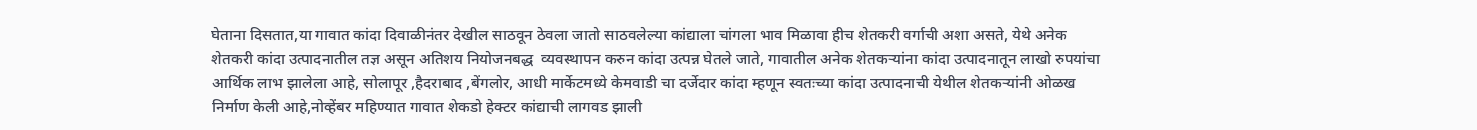घेताना दिसतात,या गावात कांदा दिवाळीनंतर देखील साठवून ठेवला जातो साठवलेल्या कांद्याला चांगला भाव मिळावा हीच शेतकरी वर्गाची अशा असते, येथे अनेक शेतकरी कांदा उत्पादनातील तज्ञ असून अतिशय नियोजनबद्ध  व्यवस्थापन करुन कांदा उत्पन्न घेतले जाते, गावातील अनेक शेतकऱ्यांना कांदा उत्पादनातून लाखो रुपयांचा आर्थिक लाभ झालेला आहे, सोलापूर ,हैदराबाद ,बेंगलोर, आधी मार्केटमध्ये केमवाडी चा दर्जेदार कांदा म्हणून स्वतःच्या कांदा उत्पादनाची येथील शेतकऱ्यांनी ओळख निर्माण केली आहे,नोव्हेंबर महिण्यात गावात शेकडो हेक्टर कांद्याची लागवड झाली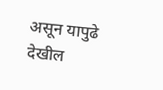असून यापुढे देखील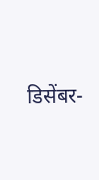डिसेंबर-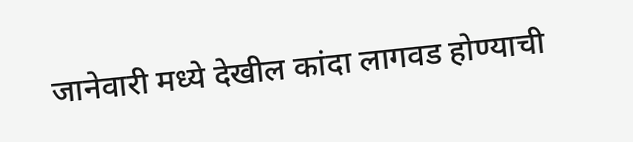जानेवारी मध्ये देखील कांदा लागवड होण्याची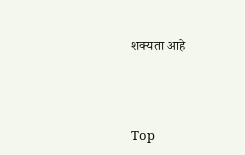शक्यता आहे



Top